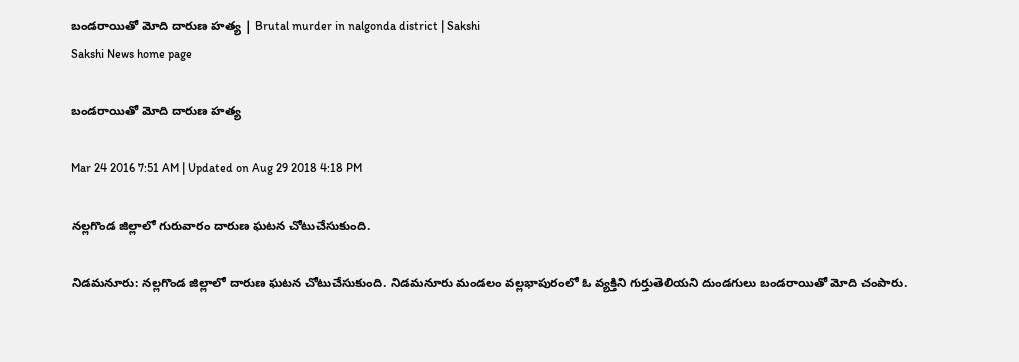బండరాయితో మోది దారుణ హత్య | Brutal murder in nalgonda district | Sakshi
Sakshi News home page

బండరాయితో మోది దారుణ హత్య

Mar 24 2016 7:51 AM | Updated on Aug 29 2018 4:18 PM

నల్లగొండ జిల్లాలో గురువారం దారుణ ఘటన చోటుచేసుకుంది.

నిడమనూరు: నల్లగొండ జిల్లాలో దారుణ ఘటన చోటుచేసుకుంది. నిడమనూరు మండలం వల్లభాపురంలో ఓ వ్యక్తిని గుర్తుతెలియని దుండగులు బండరాయితో మోది చంపారు.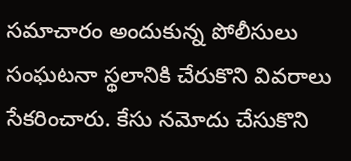సమాచారం అందుకున్న పోలీసులు సంఘటనా స్థలానికి చేరుకొని వివరాలు సేకరించారు. కేసు నమోదు చేసుకొని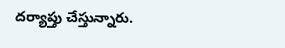దర్యాప్తు చేస్తున్నారు.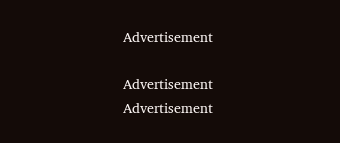Advertisement

Advertisement
Advertisement